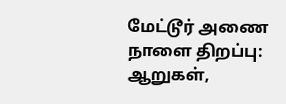மேட்டூர் அணை நாளை திறப்பு: ஆறுகள்,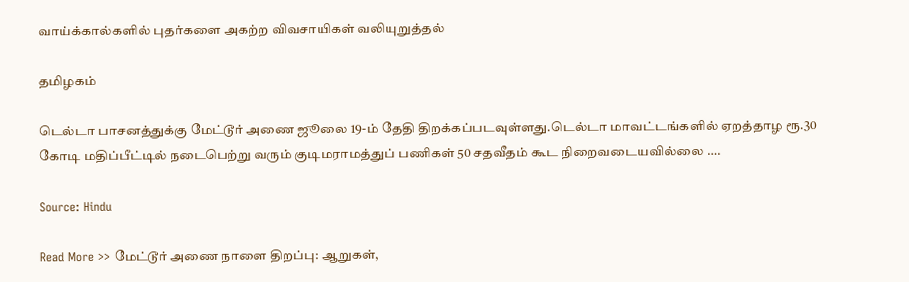வாய்க்கால்களில் புதர்களை அகற்ற விவசாயிகள் வலியுறுத்தல்

தமிழகம்

டெல்டா பாசனத்துக்கு மேட்டூர் அணை ஜூலை 19-ம் தேதி திறக்கப்படவுள்ளது.டெல்டா மாவட்டங்களில் ஏறத்தாழ ரூ.30 கோடி மதிப்பீட்டில் நடைபெற்று வரும் குடிமராமத்துப் பணிகள் 50 சதவீதம் கூட நிறைவடையவில்லை ….

Source: Hindu

Read More >> மேட்டூர் அணை நாளை திறப்பு: ஆறுகள்,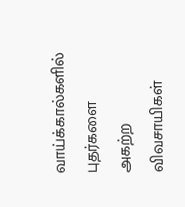வாய்க்கால்களில் புதர்களை அகற்ற விவசாயிகள்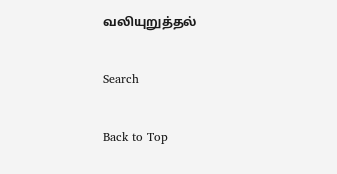வலியுறுத்தல்

Search

Back to Top